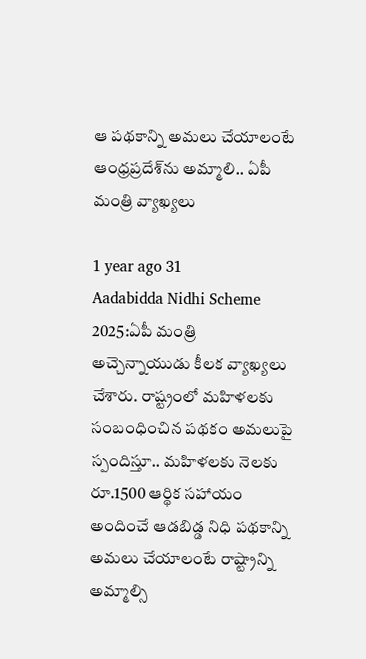ఆ పథకాన్ని అమలు చేయాలంటే ఆంధ్రప్రదేశ్‌ను అమ్మాలి.. ఏపీ మంత్రి వ్యాఖ్యలు

1 year ago 31
Aadabidda Nidhi Scheme 2025:ఏపీ మంత్రి అచ్చెన్నాయుడు కీలక వ్యాఖ్యలు చేశారు. రాష్ట్రంలో మహిళలకు సంబంధించిన పథకం అమలుపై స్పందిస్తూ.. మహిళలకు నెలకు రూ.1500 ఆర్థిక సహాయం అందించే ఆడబిడ్డ నిధి పథకాన్ని అమలు చేయాలంటే రాష్ట్రాన్ని అమ్మాల్సి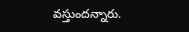వస్తుందన్నారు.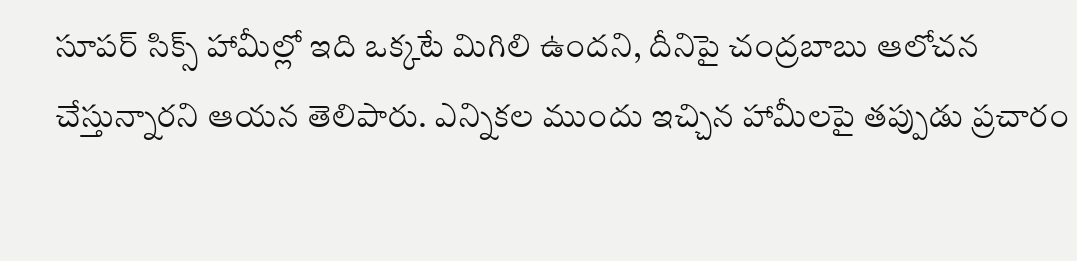సూపర్ సిక్స్ హామీల్లో ఇది ఒక్కటే మిగిలి ఉందని, దీనిపై చంద్రబాబు ఆలోచన చేస్తున్నారని ఆయన తెలిపారు. ఎన్నికల ముందు ఇచ్చిన హామీలపై తప్పుడు ప్రచారం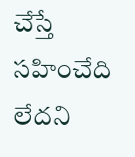చేస్తే సహించేది లేదని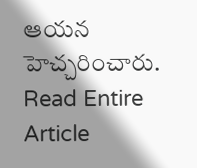ఆయన హెచ్చరించారు.
Read Entire Article